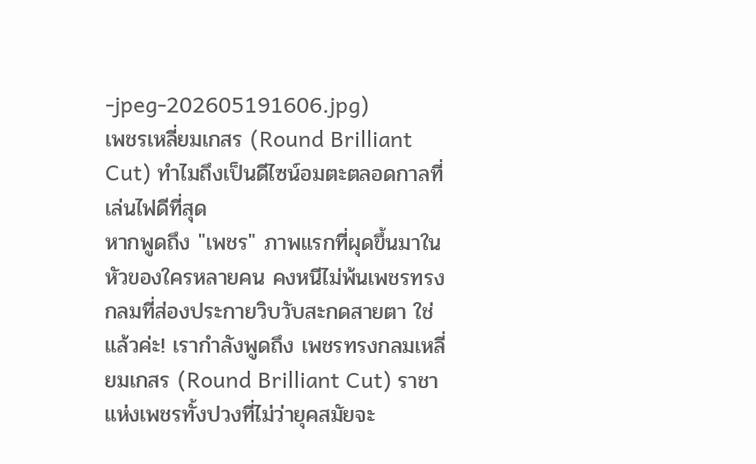-jpeg-202605191606.jpg)
เพชรเหลี่ยมเกสร (Round Brilliant Cut) ทำไมถึงเป็นดีไซน์อมตะตลอดกาลที่เล่นไฟดีที่สุด
หากพูดถึง "เพชร" ภาพแรกที่ผุดขึ้นมาในหัวของใครหลายคน คงหนีไม่พ้นเพชรทรงกลมที่ส่องประกายวิบวับสะกดสายตา ใช่แล้วค่ะ! เรากำลังพูดถึง เพชรทรงกลมเหลี่ยมเกสร (Round Brilliant Cut) ราชาแห่งเพชรทั้งปวงที่ไม่ว่ายุคสมัยจะ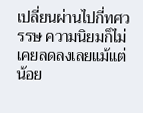เปลี่ยนผ่านไปกี่ทศวรรษ ความนิยมก็ไม่เคยลดลงเลยแม้แต่น้อย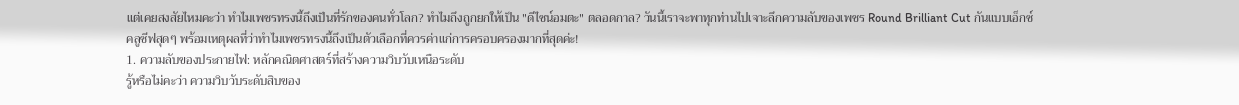แต่เคยสงสัยไหมคะว่า ทำไมเพชรทรงนี้ถึงเป็นที่รักของคนทั่วโลก? ทำไมถึงถูกยกให้เป็น "ดีไซน์อมตะ" ตลอดกาล? วันนี้เราจะพาทุกท่านไปเจาะลึกความลับของเพชร Round Brilliant Cut กันแบบเอ็กซ์คลูซีฟสุดๆ พร้อมเหตุผลที่ว่าทำไมเพชรทรงนี้ถึงเป็นตัวเลือกที่ควรค่าแก่การครอบครองมากที่สุดค่ะ!
1. ความลับของประกายไฟ: หลักคณิตศาสตร์ที่สร้างความวิบวับเหนือระดับ
รู้หรือไม่คะว่า ความวิบวับระดับสิบของ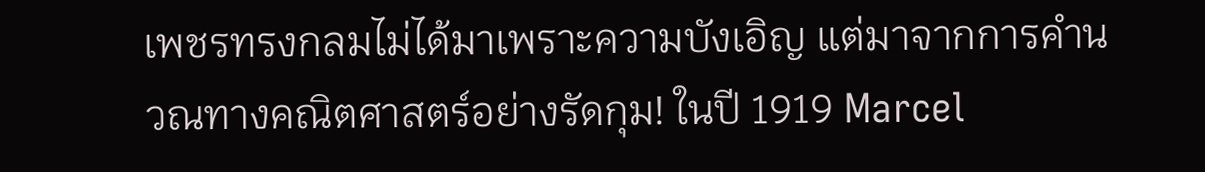เพชรทรงกลมไม่ได้มาเพราะความบังเอิญ แต่มาจากการคำนวณทางคณิตศาสตร์อย่างรัดกุม! ในปี 1919 Marcel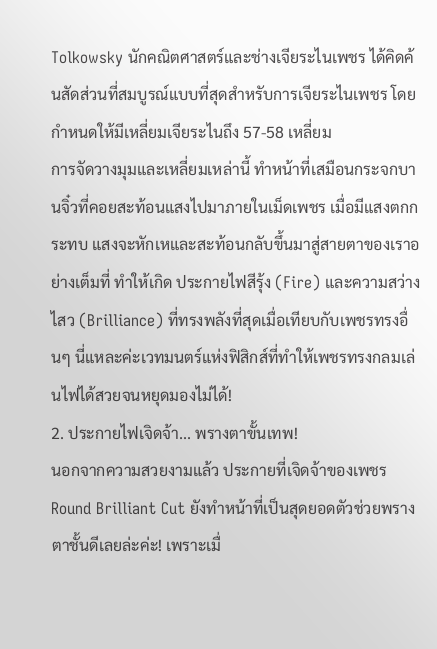Tolkowsky นักคณิตศาสตร์และช่างเจียระไนเพชร ได้คิดค้นสัดส่วนที่สมบูรณ์แบบที่สุดสำหรับการเจียระไนเพชร โดยกำหนดให้มีเหลี่ยมเจียระไนถึง 57-58 เหลี่ยม
การจัดวางมุมและเหลี่ยมเหล่านี้ ทำหน้าที่เสมือนกระจกบานจิ๋วที่คอยสะท้อนแสงไปมาภายในเม็ดเพชร เมื่อมีแสงตกกระทบ แสงจะหักเหและสะท้อนกลับขึ้นมาสู่สายตาของเราอย่างเต็มที่ ทำให้เกิด ประกายไฟสีรุ้ง (Fire) และความสว่างไสว (Brilliance) ที่ทรงพลังที่สุดเมื่อเทียบกับเพชรทรงอื่นๆ นี่แหละค่ะเวทมนตร์แห่งฟิสิกส์ที่ทำให้เพชรทรงกลมเล่นไฟได้สวยจนหยุดมองไม่ได้!
2. ประกายไฟเจิดจ้า... พรางตาขั้นเทพ!
นอกจากความสวยงามแล้ว ประกายที่เจิดจ้าของเพชร Round Brilliant Cut ยังทำหน้าที่เป็นสุดยอดตัวช่วยพรางตาชั้นดีเลยล่ะค่ะ! เพราะเมื่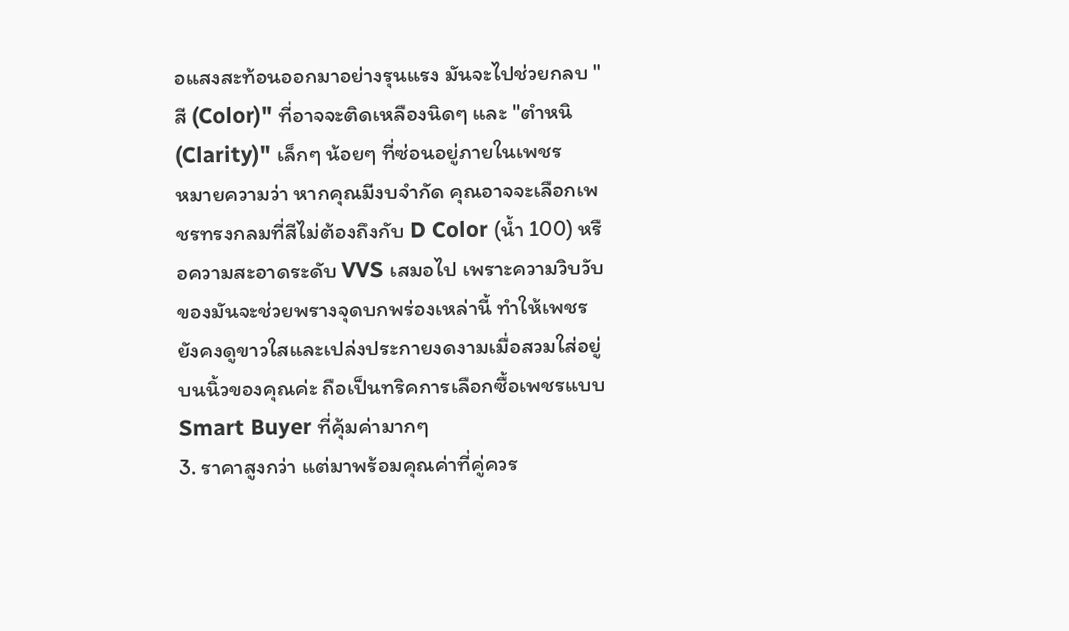อแสงสะท้อนออกมาอย่างรุนแรง มันจะไปช่วยกลบ "สี (Color)" ที่อาจจะติดเหลืองนิดๆ และ "ตำหนิ (Clarity)" เล็กๆ น้อยๆ ที่ซ่อนอยู่ภายในเพชร
หมายความว่า หากคุณมีงบจำกัด คุณอาจจะเลือกเพชรทรงกลมที่สีไม่ต้องถึงกับ D Color (น้ำ 100) หรือความสะอาดระดับ VVS เสมอไป เพราะความวิบวับของมันจะช่วยพรางจุดบกพร่องเหล่านี้ ทำให้เพชรยังคงดูขาวใสและเปล่งประกายงดงามเมื่อสวมใส่อยู่บนนิ้วของคุณค่ะ ถือเป็นทริคการเลือกซื้อเพชรแบบ Smart Buyer ที่คุ้มค่ามากๆ
3. ราคาสูงกว่า แต่มาพร้อมคุณค่าที่คู่ควร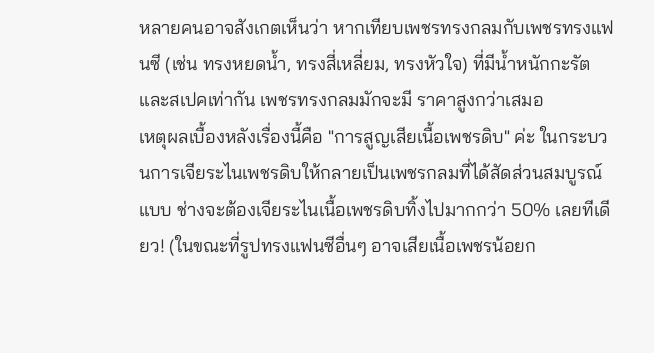หลายคนอาจสังเกตเห็นว่า หากเทียบเพชรทรงกลมกับเพชรทรงแฟนซี (เช่น ทรงหยดน้ำ, ทรงสี่เหลี่ยม, ทรงหัวใจ) ที่มีน้ำหนักกะรัตและสเปคเท่ากัน เพชรทรงกลมมักจะมี ราคาสูงกว่าเสมอ
เหตุผลเบื้องหลังเรื่องนี้คือ "การสูญเสียเนื้อเพชรดิบ" ค่ะ ในกระบวนการเจียระไนเพชรดิบให้กลายเป็นเพชรกลมที่ได้สัดส่วนสมบูรณ์แบบ ช่างจะต้องเจียระไนเนื้อเพชรดิบทิ้งไปมากกว่า 50% เลยทีเดียว! (ในขณะที่รูปทรงแฟนซีอื่นๆ อาจเสียเนื้อเพชรน้อยก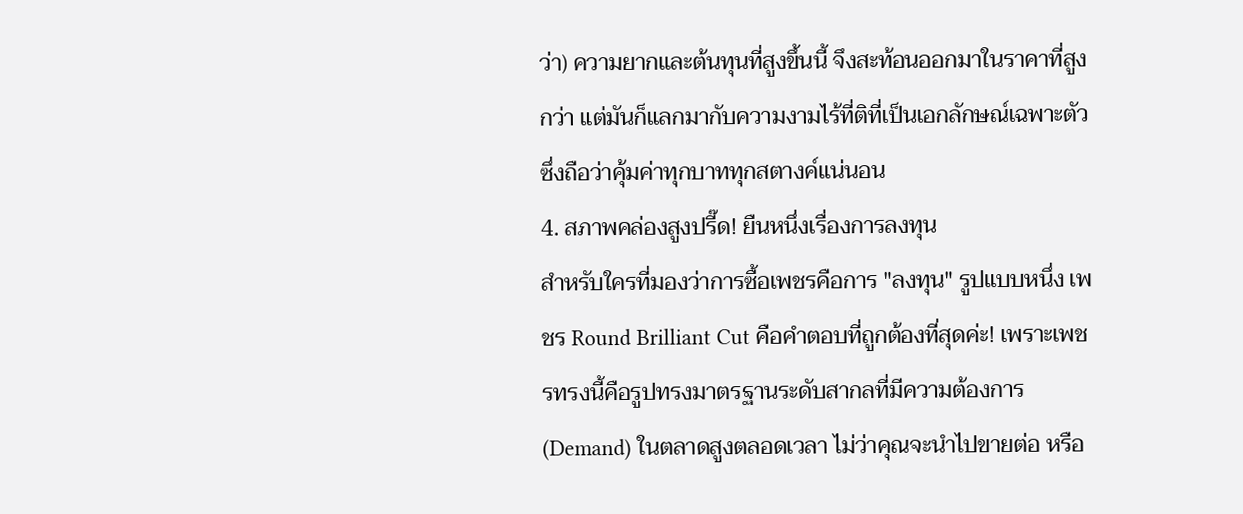ว่า) ความยากและต้นทุนที่สูงขึ้นนี้ จึงสะท้อนออกมาในราคาที่สูงกว่า แต่มันก็แลกมากับความงามไร้ที่ติที่เป็นเอกลักษณ์เฉพาะตัว ซึ่งถือว่าคุ้มค่าทุกบาททุกสตางค์แน่นอน
4. สภาพคล่องสูงปรี๊ด! ยืนหนึ่งเรื่องการลงทุน
สำหรับใครที่มองว่าการซื้อเพชรคือการ "ลงทุน" รูปแบบหนึ่ง เพชร Round Brilliant Cut คือคำตอบที่ถูกต้องที่สุดค่ะ! เพราะเพชรทรงนี้คือรูปทรงมาตรฐานระดับสากลที่มีความต้องการ (Demand) ในตลาดสูงตลอดเวลา ไม่ว่าคุณจะนำไปขายต่อ หรือ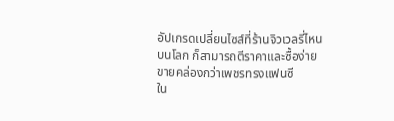อัปเกรดเปลี่ยนไซส์ที่ร้านจิวเวลรี่ไหนบนโลก ก็สามารถตีราคาและซื้อง่ายขายคล่องกว่าเพชรทรงแฟนซี
ใน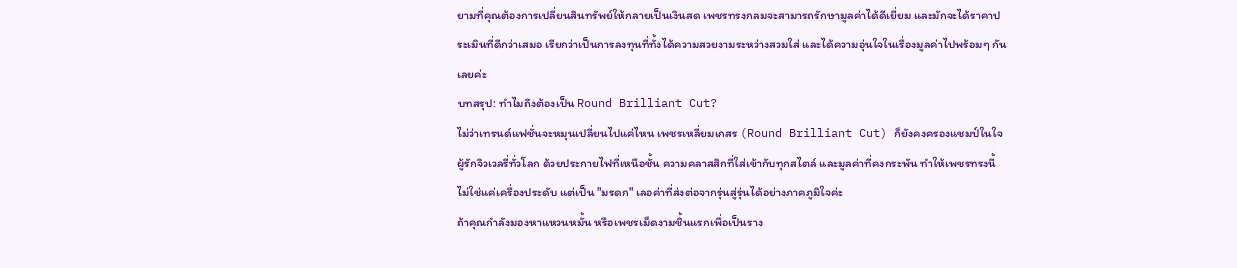ยามที่คุณต้องการเปลี่ยนสินทรัพย์ให้กลายเป็นเงินสด เพชรทรงกลมจะสามารถรักษามูลค่าได้ดีเยี่ยม และมักจะได้ราคาประเมินที่ดีกว่าเสมอ เรียกว่าเป็นการลงทุนที่ทั้งได้ความสวยงามระหว่างสวมใส่ และได้ความอุ่นใจในเรื่องมูลค่าไปพร้อมๆ กันเลยค่ะ
บทสรุป: ทำไมถึงต้องเป็น Round Brilliant Cut?
ไม่ว่าเทรนด์แฟชั่นจะหมุนเปลี่ยนไปแค่ไหน เพชรเหลี่ยมเกสร (Round Brilliant Cut) ก็ยังคงครองแชมป์ในใจผู้รักจิวเวลรี่ทั่วโลก ด้วยประกายไฟที่เหนือชั้น ความคลาสสิกที่ใส่เข้ากับทุกสไตล์ และมูลค่าที่คงกระพัน ทำให้เพชรทรงนี้ไม่ใช่แค่เครื่องประดับ แต่เป็น "มรดก" เลอค่าที่ส่งต่อจากรุ่นสู่รุ่นได้อย่างภาคภูมิใจค่ะ
ถ้าคุณกำลังมองหาแหวนหมั้น หรือเพชรเม็ดงามชิ้นแรกเพื่อเป็นราง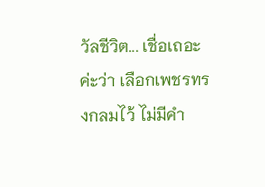วัลชีวิต... เชื่อเถอะค่ะว่า เลือกเพชรทรงกลมไว้ ไม่มีคำ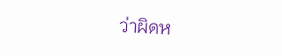ว่าผิดห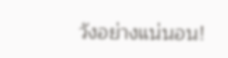วังอย่างแน่นอน!